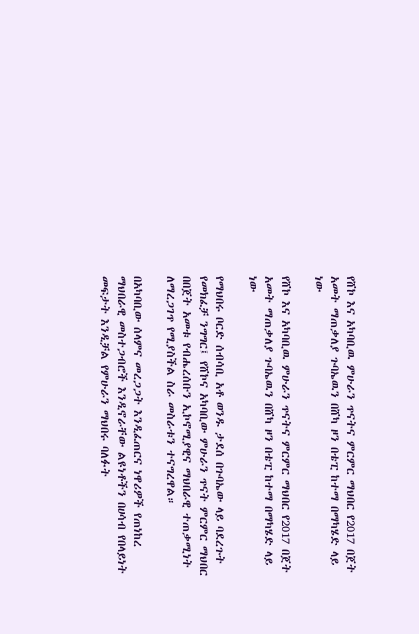የሸኮ እና አካባቢዉ ምሁራን ጥናትና ምርምር ማህበር የ2017 በጀት አመት ማጠቃለያ ጉባኤዉን በሸካ ዞን በቴፒ ከተማ በማካሄድ ላይ ነው

የሸኮ እና አካባቢዉ ምሁራን ጥናትና ምርምር ማህበር የ2017 በጀት አመት ማጠቃለያ ጉባኤዉን በሸካ ዞን በቴፒ ከተማ በማካሄድ ላይ ነው

የማህበሩ ቦርድ ሰብሳቢ አቶ ወንዱ ታደሰ በጉባኤው ላይ ባደረጉት የመክፈቻ ንግግር፤ የሸኮና አካባቢው ምሁራን ጥናት ምርምር ማህበር በበጀት አመቱ የብሔረሰቡን ኢኮኖሚያዊና ማህበራዊ ተጠቃሚነት ለማረጋገጥ የሚያስችል ስራ መስራቱን ተናግረዋል።

በአካባቢው ሰላምና መረጋጋት እንዲፈጠርና ነዋሪዎች የጠነከረ ማህበራዊ መስተጋብሮች እንዲኖራቸው ልዩነቶችን በሀሳብ የበላይነት መፍታት እንዲቻል የምሁራን ማህበሩ ባለፉት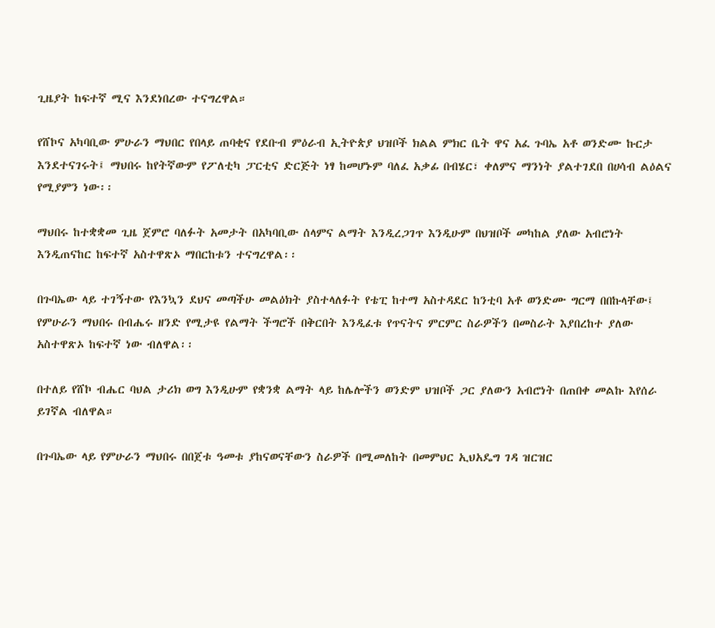ጊዜያት ከፍተኛ ሚና እንደነበረው ተናግረዋል።

የሸኮና አካባቢው ምሁራን ማህበር የበላይ ጠባቂና የደቡብ ምዕራብ ኢትዮጵያ ህዝቦች ክልል ምክር ቤት ዋና አፈ ጉባኤ አቶ ወንድሙ ኩርታ እንደተናገሩት፤ ማህበሩ ከየትኛውም የፖለቲካ ፓርቲና ድርጅት ነፃ ከመሆኑም ባለፈ አቃፊ በብሄር፣ ቀለምና ማንነት ያልተገደበ በሀሳብ ልዕልና የሚያምን ነው፡፡

ማህበሩ ከተቋቋመ ጊዜ ጀምሮ ባለፉት አመታት በአካባቢው ሰላምና ልማት እንዲረጋገጥ እንዲሁም በህዝቦች መካከል ያለው አብሮነት እንዲጠናከር ከፍተኛ አስተዋጽኦ ማበርከቱን ተናግረዋል፡፡

በጉባኤው ላይ ተገኝተው የእንኳን ደህና መጣችሁ መልዕክት ያስተላለፉት የቴፒ ከተማ አስተዳደር ከንቲባ አቶ ወንድሙ ግርማ በበኩላቸው፤ የምሁራን ማህበሩ በብሔሩ ዘንድ የሚታዩ የልማት ችግሮች በቅርበት እንዲፈቱ የጥናትና ምርምር ስራዎችን በመስራት እያበረከተ ያለው አስተዋጽኦ ከፍተኛ ነው ብለዋል፡፡

በተለይ የሸኮ ብሔር ባህል ታሪክ ወግ እንዲሁም የቋንቋ ልማት ላይ ከሌሎችን ወንድም ህዝቦች ጋር ያለውን አብሮነት በጠበቀ መልኩ እየሰራ ይገኛል ብለዋል።

በጉባኤው ላይ የምሁራን ማህበሩ በበጀቱ ዓመቱ ያከናወናቸውን ስራዎች በሚመለከት በመምህር ኢህአዴግ ገዳ ዝርዝር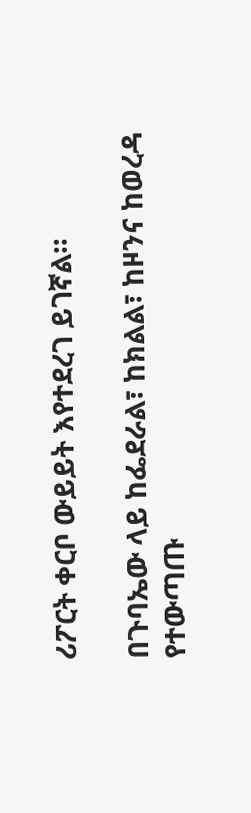ሪፖርት ቀርቦ ውይይት እየተደረገ ይገኛል።

በጉባኤው ላይ ከፌደራል፣ ከክልል፣ ከዞንና ከወረዳ የተውጣጡ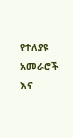የተለያዩ አመራሮች እና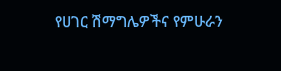የሀገር ሽማግሌዎችና የምሁራን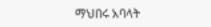ማህበሩ አባላት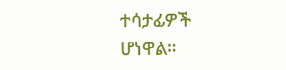ተሳታፊዎች ሆነዋል።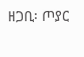ዘጋቢ፡ ጦያር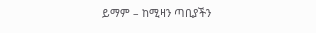ይማም – ከሚዛን ጣቢያችን